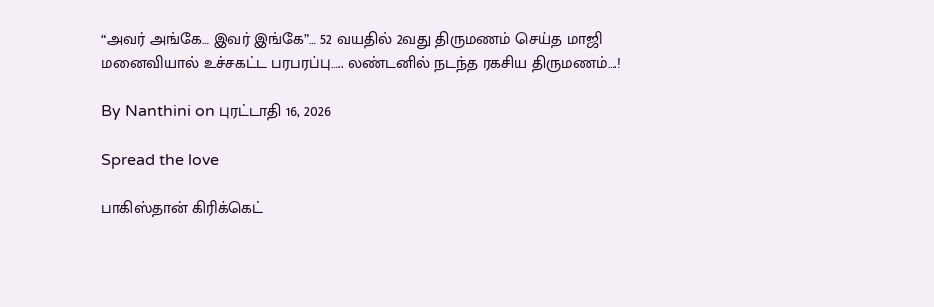“அவர் அங்கே… இவர் இங்கே”… 52 வயதில் 2வது திருமணம் செய்த மாஜி மனைவியால் உச்சகட்ட பரபரப்பு….. லண்டனில் நடந்த ரகசிய திருமணம்….!

By Nanthini on புரட்டாதி 16, 2026

Spread the love

பாகிஸ்தான் கிரிக்கெட்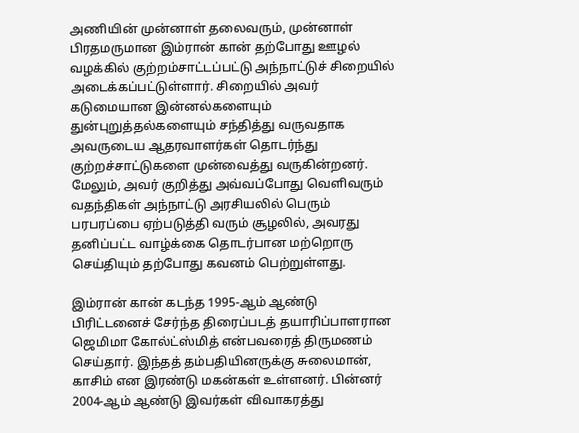அணியின் முன்னாள் தலைவரும், முன்னாள் பிரதமருமான இம்ரான் கான் தற்போது ஊழல் வழக்கில் குற்றம்சாட்டப்பட்டு அந்நாட்டுச் சிறையில் அடைக்கப்பட்டுள்ளார். சிறையில் அவர் கடுமையான இன்னல்களையும் துன்புறுத்தல்களையும் சந்தித்து வருவதாக அவருடைய ஆதரவாளர்கள் தொடர்ந்து குற்றச்சாட்டுகளை முன்வைத்து வருகின்றனர். மேலும், அவர் குறித்து அவ்வப்போது வெளிவரும் வதந்திகள் அந்நாட்டு அரசியலில் பெரும் பரபரப்பை ஏற்படுத்தி வரும் சூழலில், அவரது தனிப்பட்ட வாழ்க்கை தொடர்பான மற்றொரு செய்தியும் தற்போது கவனம் பெற்றுள்ளது.

இம்ரான் கான் கடந்த 1995-ஆம் ஆண்டு பிரிட்டனைச் சேர்ந்த திரைப்படத் தயாரிப்பாளரான ஜெமிமா கோல்ட்ஸ்மித் என்பவரைத் திருமணம் செய்தார். இந்தத் தம்பதியினருக்கு சுலைமான், காசிம் என இரண்டு மகன்கள் உள்ளனர். பின்னர் 2004-ஆம் ஆண்டு இவர்கள் விவாகரத்து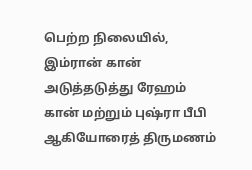பெற்ற நிலையில், இம்ரான் கான் அடுத்தடுத்து ரேஹம் கான் மற்றும் புஷ்ரா பீபி ஆகியோரைத் திருமணம்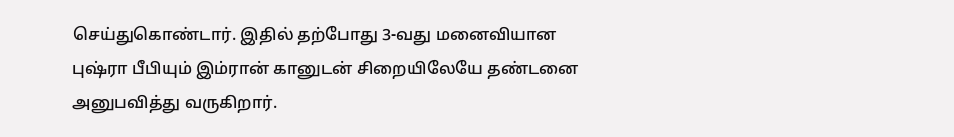செய்துகொண்டார். இதில் தற்போது 3-வது மனைவியான புஷ்ரா பீபியும் இம்ரான் கானுடன் சிறையிலேயே தண்டனை அனுபவித்து வருகிறார்.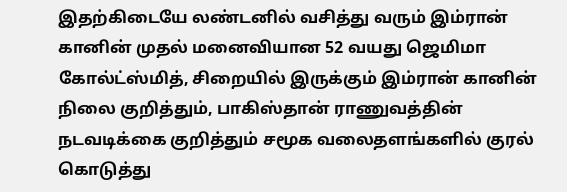இதற்கிடையே லண்டனில் வசித்து வரும் இம்ரான் கானின் முதல் மனைவியான 52 வயது ஜெமிமா கோல்ட்ஸ்மித், சிறையில் இருக்கும் இம்ரான் கானின் நிலை குறித்தும், பாகிஸ்தான் ராணுவத்தின் நடவடிக்கை குறித்தும் சமூக வலைதளங்களில் குரல் கொடுத்து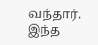வந்தார். இந்த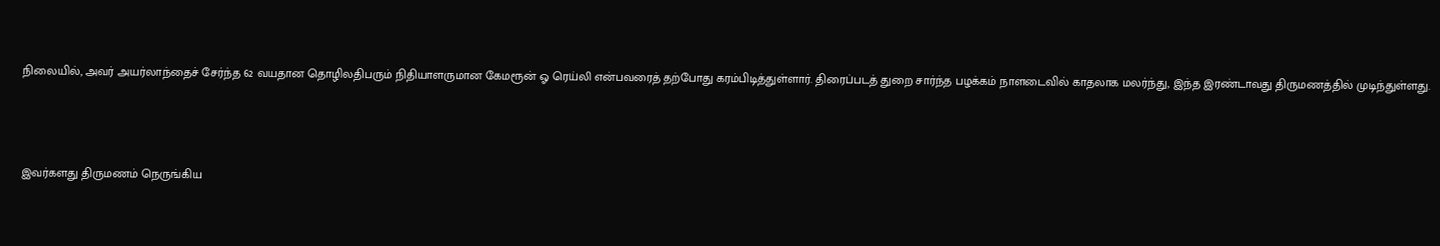நிலையில், அவர் அயர்லாந்தைச் சேர்ந்த 62 வயதான தொழிலதிபரும் நிதியாளருமான கேமரூன் ஓ ரெய்லி என்பவரைத் தற்போது கரம்பிடித்துள்ளார். திரைப்படத் துறை சார்ந்த பழக்கம் நாளடைவில் காதலாக மலர்ந்து, இந்த இரண்டாவது திருமணத்தில் முடிந்துள்ளது.



இவர்களது திருமணம் நெருங்கிய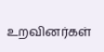உறவினர்கள்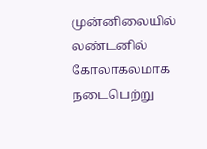முன்னிலையில் லண்டனில் கோலாகலமாக நடைபெற்று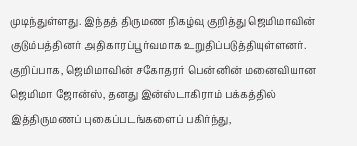முடிந்துள்ளது. இந்தத் திருமண நிகழ்வு குறித்து ஜெமிமாவின் குடும்பத்தினர் அதிகாரப்பூர்வமாக உறுதிப்படுத்தியுள்ளனர். குறிப்பாக, ஜெமிமாவின் சகோதரர் பென்னின் மனைவியான ஜெமிமா ஜோன்ஸ், தனது இன்ஸ்டாகிராம் பக்கத்தில் இத்திருமணப் புகைப்படங்களைப் பகிர்ந்து,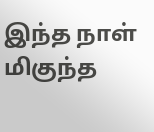இந்த நாள் மிகுந்த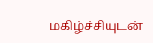மகிழ்ச்சியுடன்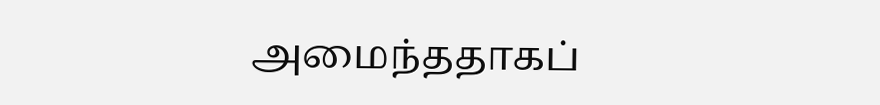அமைந்ததாகப்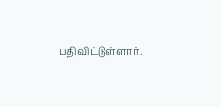பதிவிட்டுள்ளார்.